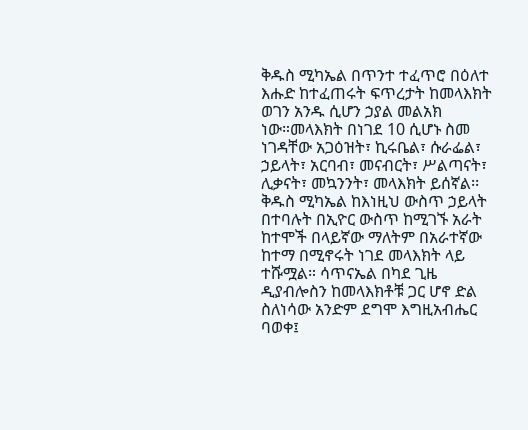ቅዱስ ሚካኤል በጥንተ ተፈጥሮ በዕለተ እሑድ ከተፈጠሩት ፍጥረታት ከመላእክት ወገን አንዱ ሲሆን ኃያል መልአክ ነው።መላእክት በነገደ 10 ሲሆኑ ስመ ነገዳቸው አጋዕዝት፣ ኪሩቤል፣ ሱራፌል፣ ኃይላት፣ አርባብ፣ መናብርት፣ ሥልጣናት፣ ሊቃናት፣ መኳንንት፣ መላእክት ይሰኛል፡፡ቅዱስ ሚካኤል ከእነዚህ ውስጥ ኃይላት በተባሉት በኢዮር ውስጥ ከሚገኙ አራት ከተሞች በላይኛው ማለትም በአራተኛው ከተማ በሚኖሩት ነገደ መላእክት ላይ ተሹሟል። ሳጥናኤል በካደ ጊዜ ዲያብሎስን ከመላእክቶቹ ጋር ሆኖ ድል ስለነሳው አንድም ደግሞ እግዚአብሔር ባወቀ፤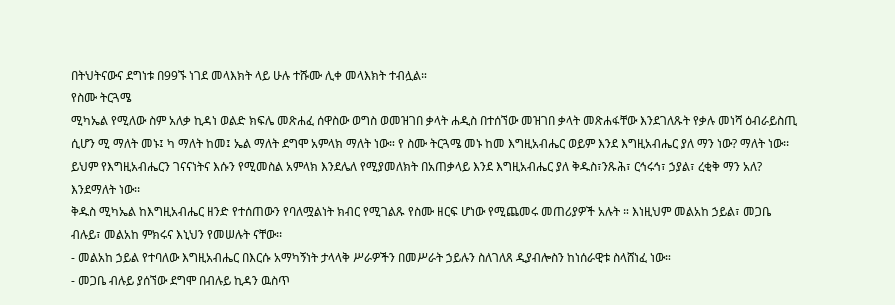በትህትናውና ደግነቱ በ99ኙ ነገደ መላእክት ላይ ሁሉ ተሹሙ ሊቀ መላእክት ተብሏል።
የስሙ ትርጓሜ
ሚካኤል የሚለው ስም አለቃ ኪዳነ ወልድ ክፍሌ መጽሐፈ ሰዋስው ወግስ ወመዝገበ ቃላት ሐዲስ በተሰኘው መዝገበ ቃላት መጽሐፋቸው እንደገለጹት የቃሉ መነሻ ዕብራይስጢ ሲሆን ሚ ማለት መኑ፤ ካ ማለት ከመ፤ ኤል ማለት ደግሞ አምላክ ማለት ነው። የ ስሙ ትርጓሜ መኑ ከመ እግዚአብሔር ወይም እንደ እግዚአብሔር ያለ ማን ነው? ማለት ነው፡፡
ይህም የእግዚአብሔርን ገናናነትና እሱን የሚመስል አምላክ እንደሌለ የሚያመለክት በአጠቃላይ እንደ እግዚአብሔር ያለ ቅዱስ፣ንጹሕ፣ ርኅሩኅ፣ ኃያል፣ ረቂቅ ማን አለ? እንደማለት ነው፡፡
ቅዱስ ሚካኤል ከእግዚአብሔር ዘንድ የተሰጠውን የባለሟልነት ክብር የሚገልጹ የስሙ ዘርፍ ሆነው የሚጨመሩ መጠሪያዎች አሉት ። እነዚህም መልአከ ኃይል፣ መጋቤ ብሉይ፣ መልአከ ምክሩና እኒህን የመሠሉት ናቸው፡፡
- መልአከ ኃይል የተባለው እግዚአብሔር በእርሱ አማካኝነት ታላላቅ ሥራዎችን በመሥራት ኃይሉን ስለገለጸ ዲያብሎስን ከነሰራዊቱ ስላሸነፈ ነው።
- መጋቤ ብሉይ ያሰኘው ደግሞ በብሉይ ኪዳን ዉስጥ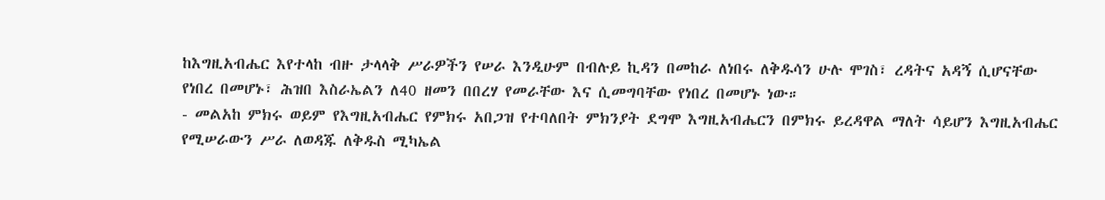ከእግዚአብሔር እየተላከ ብዙ ታላላቅ ሥራዎችን የሠራ እንዲሁም በብሉይ ኪዳን በመከራ ለነበሩ ለቅዱሳን ሁሉ ሞገስ፣ ረዳትና አዳኝ ሲሆናቸው የነበረ በመሆኑ፣ ሕዝበ እስራኤልን ለ40 ዘመን በበረሃ የመራቸው እና ሲመግባቸው የነበረ በመሆኑ ነው።
- መልአከ ምክሩ ወይም የእግዚአብሔር የምክሩ አበጋዝ የተባለበት ምክንያት ደግሞ እግዚአብሔርን በምክሩ ይረዳዋል ማለት ሳይሆን እግዚአብሔር የሚሠራውን ሥራ ለወዳጁ ለቅዱስ ሚካኤል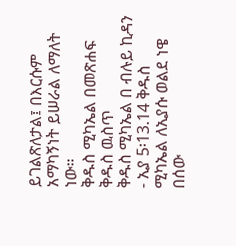ይገልጽለታል፤ በእርሱም አማካኝነት ይሠራል ለማለት ነው።
ቅዱስ ሚካኤል በመጽሐፍ ቅዱስ ዉስጥ
ቅዱስ ሚካኤል በ ብሉይ ኪዳን
- ኢያ 5፡13᎐14 ቅዱስ ሚካኤል ለኢያሱ ወልደ ነዌ በሰው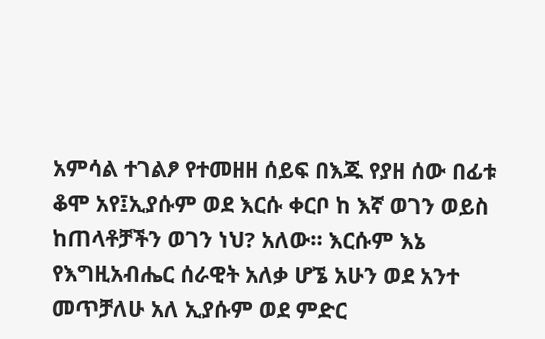አምሳል ተገልፆ የተመዘዘ ሰይፍ በእጁ የያዘ ሰው በፊቱ ቆሞ አየ፤ኢያሱም ወደ እርሱ ቀርቦ ከ እኛ ወገን ወይስ ከጠላቶቻችን ወገን ነህ? አለው። እርሱም እኔ የእግዚአብሔር ሰራዊት አለቃ ሆኜ አሁን ወደ አንተ መጥቻለሁ አለ ኢያሱም ወደ ምድር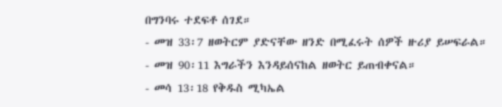በግንባሩ ተደፍቶ ሰገደ።
- መዝ 33፡7 ዘወትርም ያድናቸው ዘንድ በሚፈሩት ሰዎች ዙሪያ ይሠፍራል።
- መዝ 90፡11 እግራችን እንዳይሰናከል ዘወትር ይጠብቀናል።
- መሳ 13፡18 የቅዱስ ሚካኤል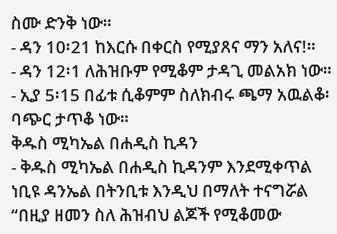ስሙ ድንቅ ነው።
- ዳን 10፡21 ከእርሱ በቀርስ የሚያጸና ማን አለና!።
- ዳን 12፡1 ለሕዝቡም የሚቆም ታዳጊ መልአክ ነው።
- ኢያ 5፡15 በፊቱ ሲቆምም ስለክብሩ ጫማ አዉልቆ፡ባጭር ታጥቆ ነው።
ቅዱስ ሚካኤል በሐዲስ ኪዳን
- ቅዱስ ሚካኤል በሐዲስ ኪዳንም እንደሚቀጥል ነቢዩ ዳንኤል በትንቢቱ እንዲህ በማለት ተናግሯል “በዚያ ዘመን ስለ ሕዝብህ ልጆች የሚቆመው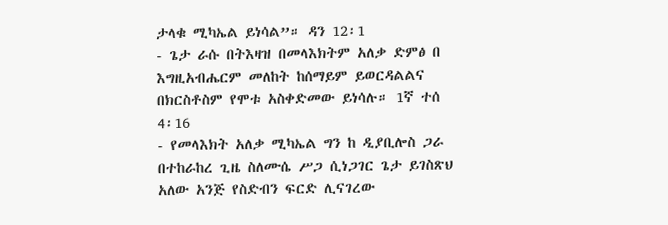ታላቁ ሚካኤል ይነሳል”። ዳን 12፡1
- ጌታ ራሱ በትእዛዝ በመላእክትም አለቃ ድምፅ በ እግዚአብሔርም መለከት ከሰማይም ይወርዳልልና በክርስቶስም የሞቱ አስቀድመው ይነሳሉ። 1ኛ ተሰ 4፡16
- የመላእክት አለቃ ሚካኤል ግን ከ ዲያቢሎስ ጋራ በተከራከረ ጊዜ ስለሙሴ ሥጋ ሲነጋገር ጌታ ይገስጽህ አለው አንጅ የስድብን ፍርድ ሊናገረው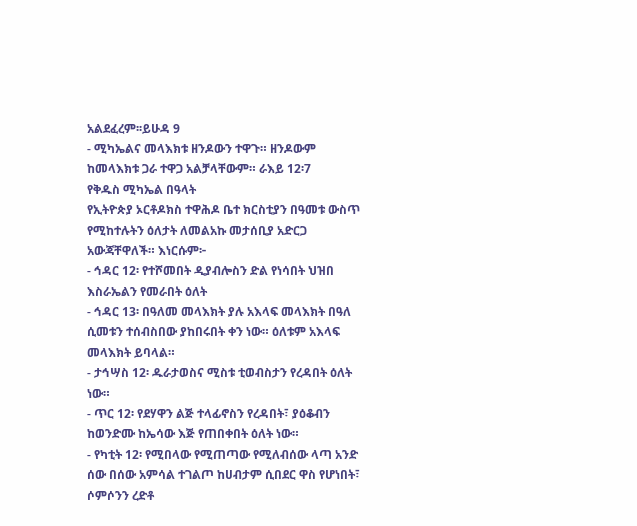አልደፈረም፡፡ይሁዳ 9
- ሚካኤልና መላእክቱ ዘንዶውን ተዋጉ። ዘንዶውም ከመላእክቱ ጋራ ተዋጋ አልቻላቸውም። ራእይ 12፡7
የቅዱስ ሚካኤል በዓላት
የኢትዮጵያ ኦርቶዶክስ ተዋሕዶ ቤተ ክርስቲያን በዓመቱ ውስጥ የሚከተሉትን ዕለታት ለመልአኩ መታሰቢያ አድርጋ አውጃቸዋለች። እነርሱም፦
- ኅዳር 12፡ የተሾመበት ዲያብሎስን ድል የነሳበት ህዝበ እስራኤልን የመራበት ዕለት
- ኅዳር 13፡ በዓለመ መላእክት ያሉ አእላፍ መላእክት በዓለ ሲመቱን ተሰብስበው ያከበሩበት ቀን ነው። ዕለቱም አእላፍ መላእክት ይባላል።
- ታኅሣስ 12፡ ዱራታወስና ሚስቱ ቲወብስታን የረዳበት ዕለት ነው።
- ጥር 12፡ የደሃዋን ልጅ ተላፊኖስን የረዳበት፣ ያዕቆብን ከወንድሙ ከኤሳው እጅ የጠበቀበት ዕለት ነው።
- የካቲት 12፡ የሚበላው የሚጠጣው የሚለብሰው ላጣ አንድ ሰው በሰው አምሳል ተገልጦ ከሀብታም ሲበደር ዋስ የሆነበት፣ ሶምሶንን ረድቶ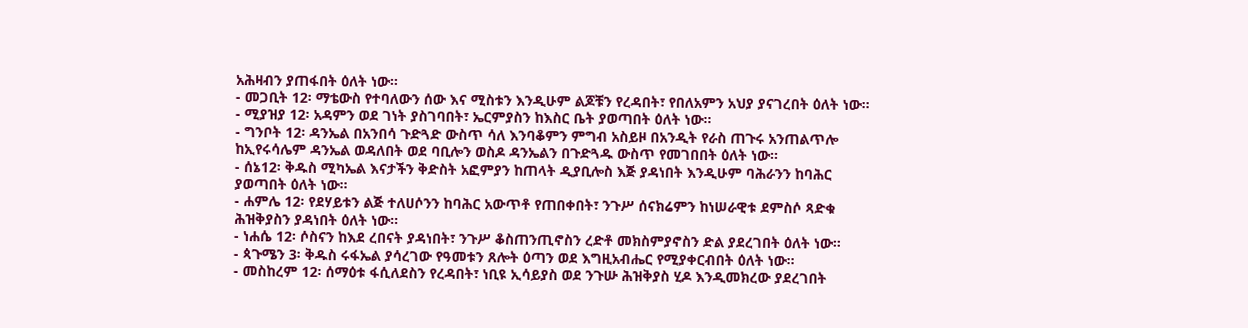አሕዛብን ያጠፋበት ዕለት ነው።
- መጋቢት 12፡ ማቴውስ የተባለውን ሰው እና ሚስቱን እንዲሁም ልጆቹን የረዳበት፣ የበለአምን አህያ ያናገረበት ዕለት ነው።
- ሚያዝያ 12፡ አዳምን ወደ ገነት ያስገባበት፣ ኤርምያስን ከእስር ቤት ያወጣበት ዕለት ነው።
- ግንቦት 12፡ ዳንኤል በአንበሳ ጉድጓድ ውስጥ ሳለ እንባቆምን ምግብ አስይዞ በአንዲት የራስ ጠጉሩ አንጠልጥሎ ከኢየሩሳሌም ዳንኤል ወዳለበት ወደ ባቢሎን ወስዶ ዳንኤልን በጉድጓዱ ውስጥ የመገበበት ዕለት ነው።
- ሰኔ12፡ ቅዱስ ሚካኤል እናታችን ቅድስት አፎምያን ከጠላት ዲያቢሎስ እጅ ያዳነበት እንዲሁም ባሕራንን ከባሕር ያወጣበት ዕለት ነው።
- ሐምሌ 12፡ የደሃይቱን ልጅ ተለሀሶንን ከባሕር አውጥቶ የጠበቀበት፣ ንጉሥ ሰናክሬምን ከነሠራዊቱ ደምስሶ ጻድቁ ሕዝቅያስን ያዳነበት ዕለት ነው።
- ነሐሴ 12፡ ሶስናን ከእደ ረበናት ያዳነበት፣ ንጉሥ ቆስጠንጢኖስን ረድቶ መክስምያኖስን ድል ያደረገበት ዕለት ነው።
- ጳጉሜን 3፡ ቅዱስ ሩፋኤል ያሳረገው የዓመቱን ጸሎት ዕጣን ወደ እግዚአብሔር የሚያቀርብበት ዕለት ነው።
- መስከረም 12፡ ሰማዕቱ ፋሲለደስን የረዳበት፣ ነቢዩ ኢሳይያስ ወደ ንጉሡ ሕዝቅያስ ሂዶ እንዲመክረው ያደረገበት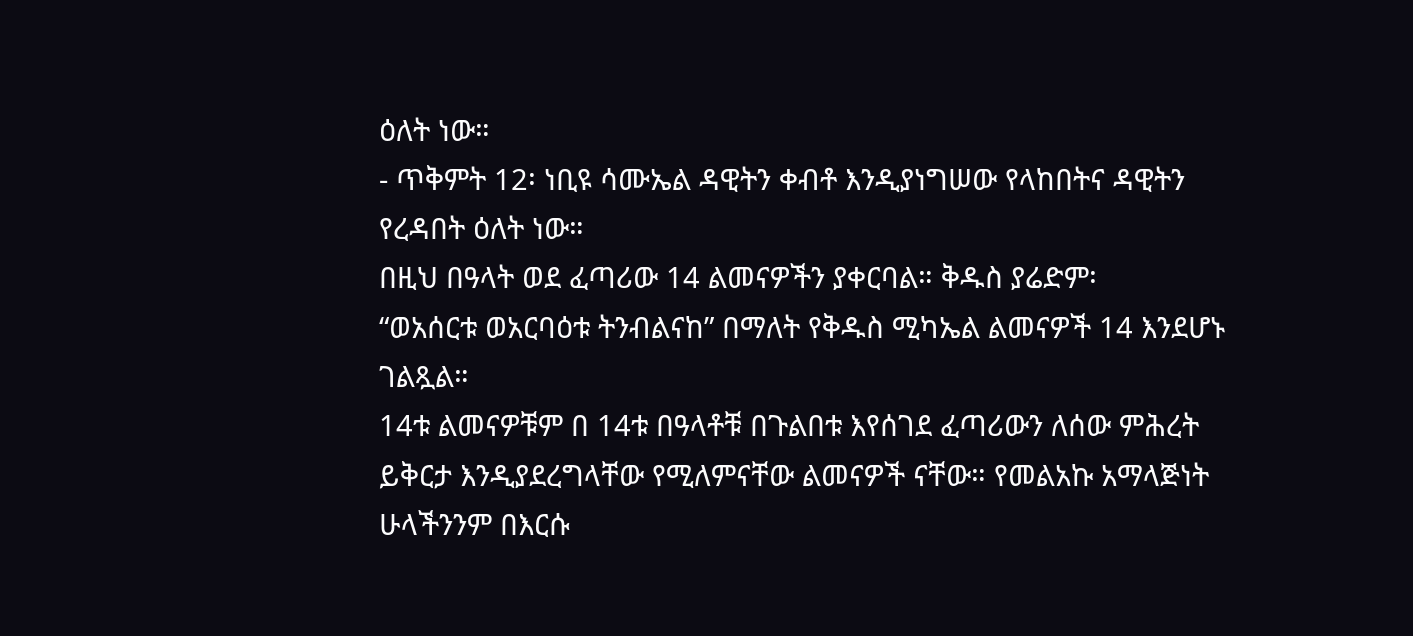ዕለት ነው።
- ጥቅምት 12፡ ነቢዩ ሳሙኤል ዳዊትን ቀብቶ እንዲያነግሠው የላከበትና ዳዊትን የረዳበት ዕለት ነው።
በዚህ በዓላት ወደ ፈጣሪው 14 ልመናዎችን ያቀርባል። ቅዱስ ያሬድም፡
“ወአሰርቱ ወአርባዕቱ ትንብልናከ” በማለት የቅዱስ ሚካኤል ልመናዎች 14 እንደሆኑ ገልጿል።
14ቱ ልመናዎቹም በ 14ቱ በዓላቶቹ በጉልበቱ እየሰገደ ፈጣሪውን ለሰው ምሕረት ይቅርታ እንዲያደረግላቸው የሚለምናቸው ልመናዎች ናቸው። የመልአኩ አማላጅነት ሁላችንንም በእርሱ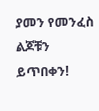ያመን የመንፈስ ልጆቹን ይጥበቀን!